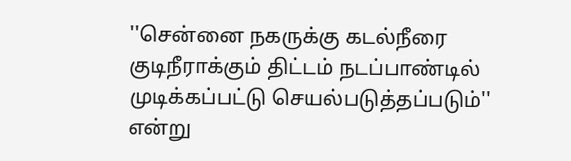''சென்னை நகருக்கு கடல்நீரை குடிநீராக்கும் திட்டம் நடப்பாண்டில் முடிக்கப்பட்டு செயல்படுத்தப்படும்'' என்று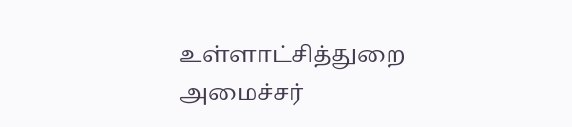உள்ளாட்சித்துறை அமைச்சர்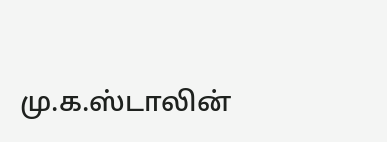மு.க.ஸ்டாலின்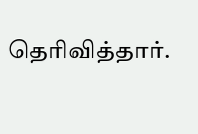தெரிவித்தார்.